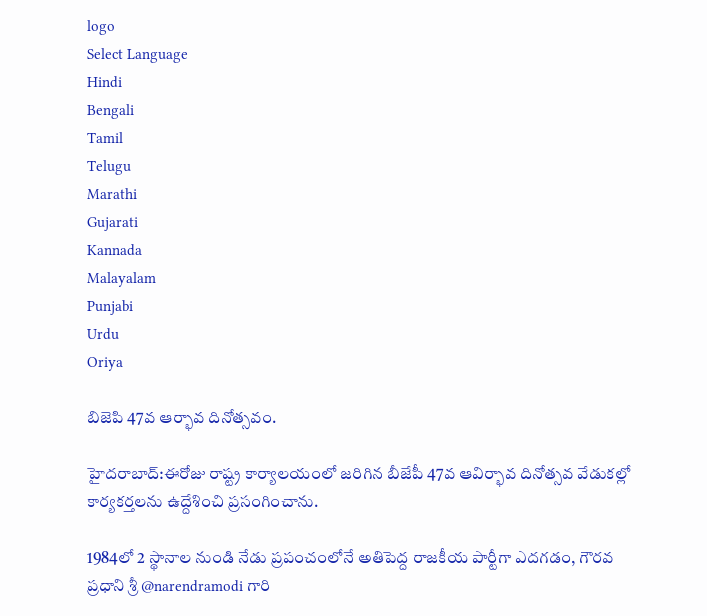logo
Select Language
Hindi
Bengali
Tamil
Telugu
Marathi
Gujarati
Kannada
Malayalam
Punjabi
Urdu
Oriya

బిజెపి 47వ ఆర్భావ దినోత్సవం.

హైదరాబాద్:ఈరోజు రాష్ట్ర కార్యాలయంలో జరిగిన బీజేపీ 47వ ఆవిర్భావ దినోత్సవ వేడుకల్లో కార్యకర్తలను ఉద్దేశించి ప్రసంగించాను.

1984లో 2 స్థానాల నుండి నేడు ప్రపంచంలోనే అతిపెద్ద రాజకీయ పార్టీగా ఎదగడం, గౌరవ ప్రధాని శ్రీ @narendramodi గారి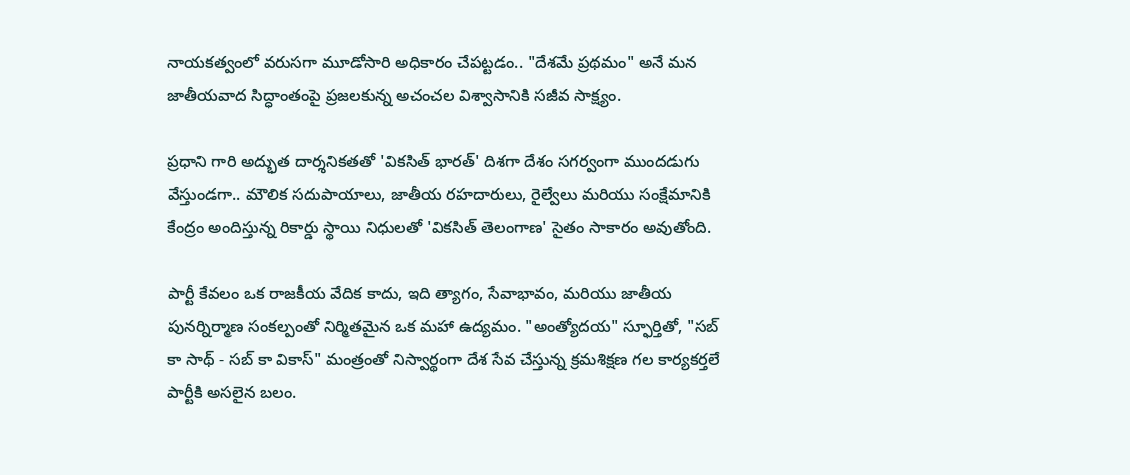నాయకత్వంలో వరుసగా మూడోసారి అధికారం చేపట్టడం.. "దేశమే ప్రథమం" అనే మన జాతీయవాద సిద్ధాంతంపై ప్రజలకున్న అచంచల విశ్వాసానికి సజీవ సాక్ష్యం.

ప్రధాని గారి అద్భుత దార్శనికతతో 'వికసిత్ భారత్' దిశగా దేశం సగర్వంగా ముందడుగు వేస్తుండగా.. మౌలిక సదుపాయాలు, జాతీయ రహదారులు, రైల్వేలు మరియు సంక్షేమానికి కేంద్రం అందిస్తున్న రికార్డు స్థాయి నిధులతో 'వికసిత్ తెలంగాణ' సైతం సాకారం అవుతోంది.

పార్టీ కేవలం ఒక రాజకీయ వేదిక కాదు, ఇది త్యాగం, సేవాభావం, మరియు జాతీయ పునర్నిర్మాణ సంకల్పంతో నిర్మితమైన ఒక మహా ఉద్యమం. "అంత్యోదయ" స్ఫూర్తితో, "సబ్ కా సాథ్ - సబ్ కా వికాస్" మంత్రంతో నిస్వార్థంగా దేశ సేవ చేస్తున్న క్రమశిక్షణ గల కార్యకర్తలే పార్టీకి అసలైన బలం.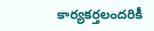కార్యకర్తలందరికీ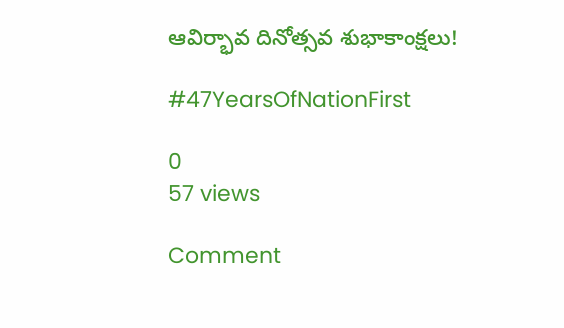ఆవిర్భావ దినోత్సవ శుభాకాంక్షలు!

#47YearsOfNationFirst

0
57 views

Comment